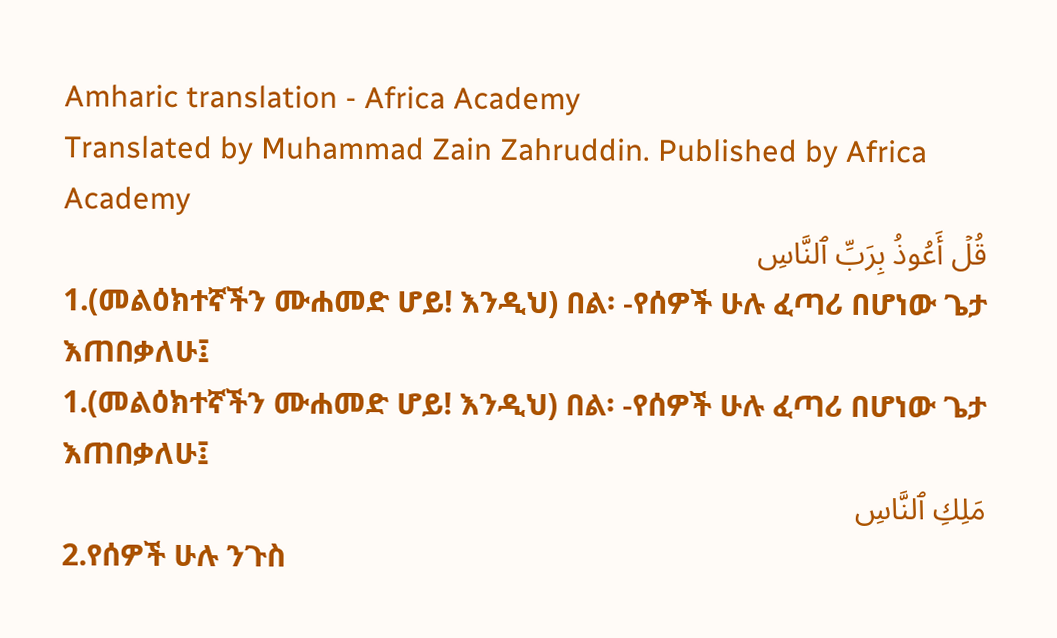Amharic translation - Africa Academy
Translated by Muhammad Zain Zahruddin. Published by Africa Academy
قُلۡ أَعُوذُ بِرَبِّ ٱلنَّاسِ
1.(መልዕክተኛችን ሙሐመድ ሆይ! እንዲህ) በል፡ -የሰዎች ሁሉ ፈጣሪ በሆነው ጌታ እጠበቃለሁ፤
1.(መልዕክተኛችን ሙሐመድ ሆይ! እንዲህ) በል፡ -የሰዎች ሁሉ ፈጣሪ በሆነው ጌታ እጠበቃለሁ፤
مَلِكِ ٱلنَّاسِ
2.የሰዎች ሁሉ ንጉስ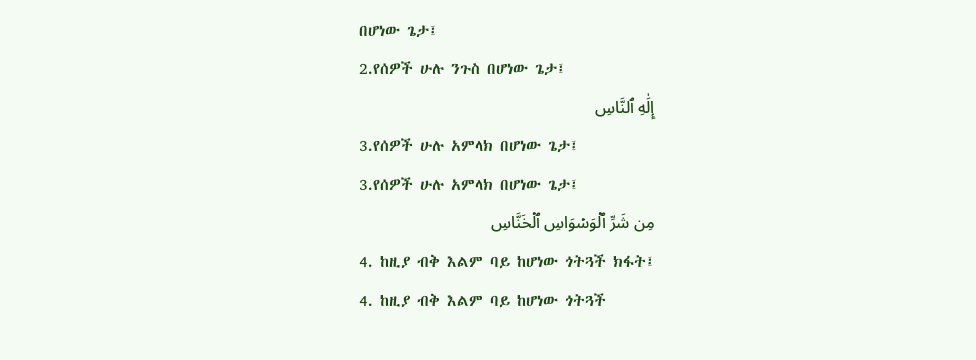በሆነው ጌታ፤
2.የሰዎች ሁሉ ንጉስ በሆነው ጌታ፤
إِلَٰهِ ٱلنَّاسِ
3.የሰዎች ሁሉ አምላክ በሆነው ጌታ፤
3.የሰዎች ሁሉ አምላክ በሆነው ጌታ፤
مِن شَرِّ ٱلۡوَسۡوَاسِ ٱلۡخَنَّاسِ
4. ከዚያ ብቅ እልም ባይ ከሆነው ጎትጓች ክፋት፤
4. ከዚያ ብቅ እልም ባይ ከሆነው ጎትጓች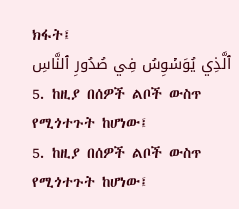ክፋት፤
ٱلَّذِي يُوَسۡوِسُ فِي صُدُورِ ٱلنَّاسِ
5. ከዚያ በሰዎች ልቦች ውስጥ የሚጎተጉት ከሆነው፤
5. ከዚያ በሰዎች ልቦች ውስጥ የሚጎተጉት ከሆነው፤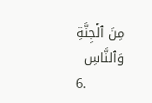مِنَ ٱلۡجِنَّةِ وَٱلنَّاسِ
6.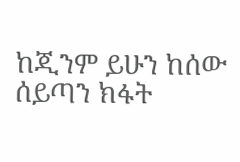ከጂንም ይሁን ከሰው ሰይጣን ክፋት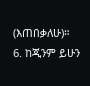(እጠበቃለሁ)።
6. ከጂንም ይሁን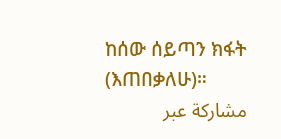ከሰው ሰይጣን ክፋት (እጠበቃለሁ)።
مشاركة عبر